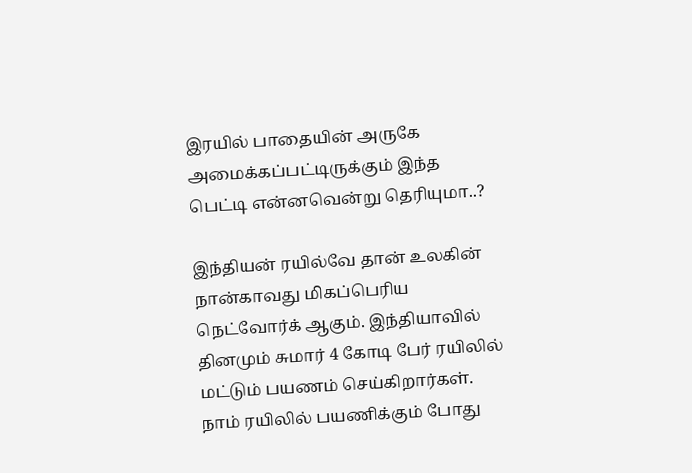இரயில் பாதையின் அருகே அமைக்கப்பட்டிருக்கும் இந்த பெட்டி என்னவென்று தெரியுமா..?

இந்தியன் ரயில்வே தான் உலகின் நான்காவது மிகப்பெரிய நெட்வோர்க் ஆகும். இந்தியாவில் தினமும் சுமார் 4 கோடி பேர் ரயிலில் மட்டும் பயணம் செய்கிறார்கள்.
நாம் ரயிலில் பயணிக்கும் போது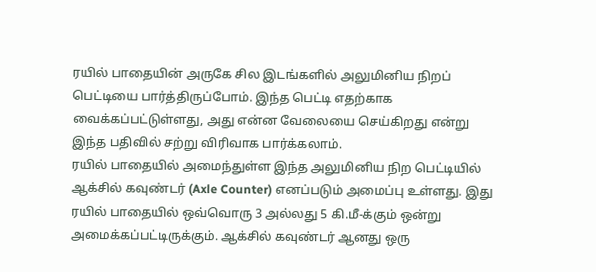ரயில் பாதையின் அருகே சில இடங்களில் அலுமினிய நிறப் பெட்டியை பார்த்திருப்போம். இந்த பெட்டி எதற்காக வைக்கப்பட்டுள்ளது, அது என்ன வேலையை செய்கிறது என்று இந்த பதிவில் சற்று விரிவாக பார்க்கலாம்.
ரயில் பாதையில் அமைந்துள்ள இந்த அலுமினிய நிற பெட்டியில் ஆக்சில் கவுண்டர் (Axle Counter) எனப்படும் அமைப்பு உள்ளது. இது ரயில் பாதையில் ஒவ்வொரு 3 அல்லது 5 கி.மீ-க்கும் ஒன்று அமைக்கப்பட்டிருக்கும். ஆக்சில் கவுண்டர் ஆனது ஒரு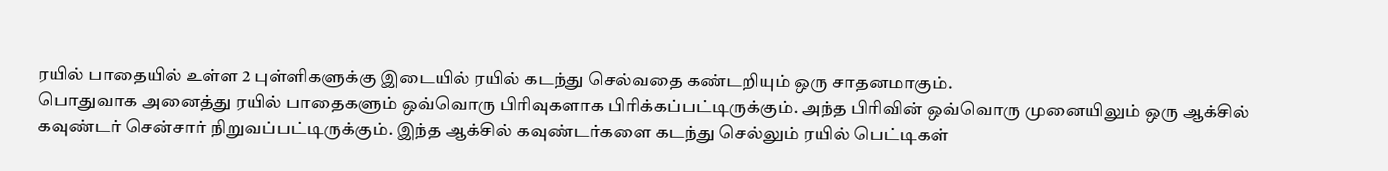ரயில் பாதையில் உள்ள 2 புள்ளிகளுக்கு இடையில் ரயில் கடந்து செல்வதை கண்டறியும் ஒரு சாதனமாகும்.
பொதுவாக அனைத்து ரயில் பாதைகளும் ஒவ்வொரு பிரிவுகளாக பிரிக்கப்பட்டிருக்கும். அந்த பிரிவின் ஒவ்வொரு முனையிலும் ஒரு ஆக்சில் கவுண்டர் சென்சார் நிறுவப்பட்டிருக்கும். இந்த ஆக்சில் கவுண்டர்களை கடந்து செல்லும் ரயில் பெட்டிகள்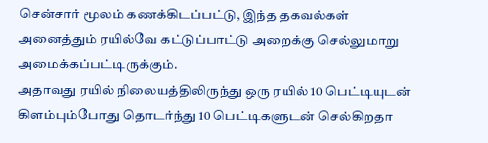சென்சார் மூலம் கணக்கிடப்பட்டு, இந்த தகவல்கள் அனைத்தும் ரயில்வே கட்டுப்பாட்டு அறைக்கு செல்லுமாறு அமைக்கப்பட்டிருக்கும்.
அதாவது ரயில் நிலையத்திலிருந்து ஒரு ரயில் 10 பெட்டியுடன் கிளம்பும்போது தொடர்ந்து 10 பெட்டிகளுடன் செல்கிறதா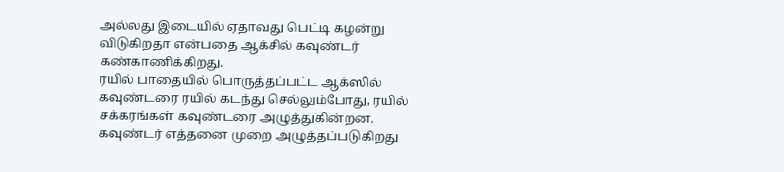அல்லது இடையில் ஏதாவது பெட்டி கழன்று விடுகிறதா என்பதை ஆக்சில் கவுண்டர் கண்காணிக்கிறது.
ரயில் பாதையில் பொருத்தப்பட்ட ஆக்ஸில் கவுண்டரை ரயில் கடந்து செல்லும்போது, ரயில் சக்கரங்கள் கவுண்டரை அழுத்துகின்றன.
கவுண்டர் எத்தனை முறை அழுத்தப்படுகிறது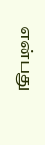என்பது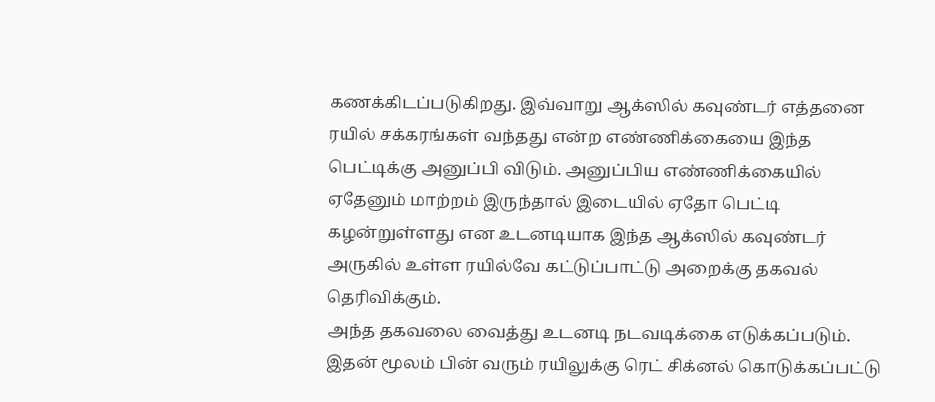கணக்கிடப்படுகிறது. இவ்வாறு ஆக்ஸில் கவுண்டர் எத்தனை ரயில் சக்கரங்கள் வந்தது என்ற எண்ணிக்கையை இந்த பெட்டிக்கு அனுப்பி விடும். அனுப்பிய எண்ணிக்கையில் ஏதேனும் மாற்றம் இருந்தால் இடையில் ஏதோ பெட்டி கழன்றுள்ளது என உடனடியாக இந்த ஆக்ஸில் கவுண்டர் அருகில் உள்ள ரயில்வே கட்டுப்பாட்டு அறைக்கு தகவல் தெரிவிக்கும்.
அந்த தகவலை வைத்து உடனடி நடவடிக்கை எடுக்கப்படும். இதன் மூலம் பின் வரும் ரயிலுக்கு ரெட் சிக்னல் கொடுக்கப்பட்டு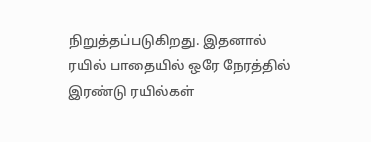நிறுத்தப்படுகிறது. இதனால் ரயில் பாதையில் ஒரே நேரத்தில் இரண்டு ரயில்கள்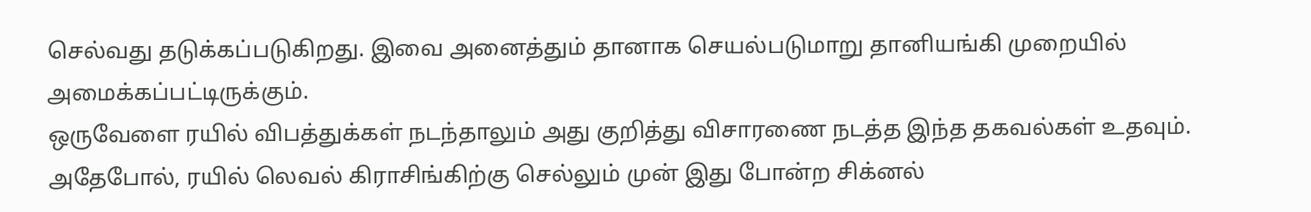செல்வது தடுக்கப்படுகிறது. இவை அனைத்தும் தானாக செயல்படுமாறு தானியங்கி முறையில் அமைக்கப்பட்டிருக்கும்.
ஒருவேளை ரயில் விபத்துக்கள் நடந்தாலும் அது குறித்து விசாரணை நடத்த இந்த தகவல்கள் உதவும். அதேபோல், ரயில் லெவல் கிராசிங்கிற்கு செல்லும் முன் இது போன்ற சிக்னல்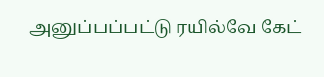அனுப்பப்பட்டு ரயில்வே கேட்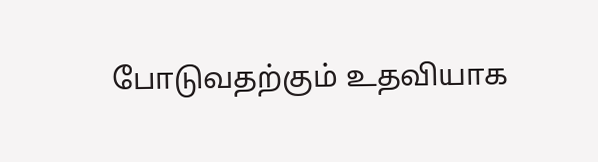போடுவதற்கும் உதவியாக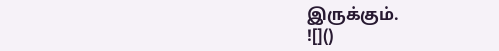இருக்கும்.
![]()